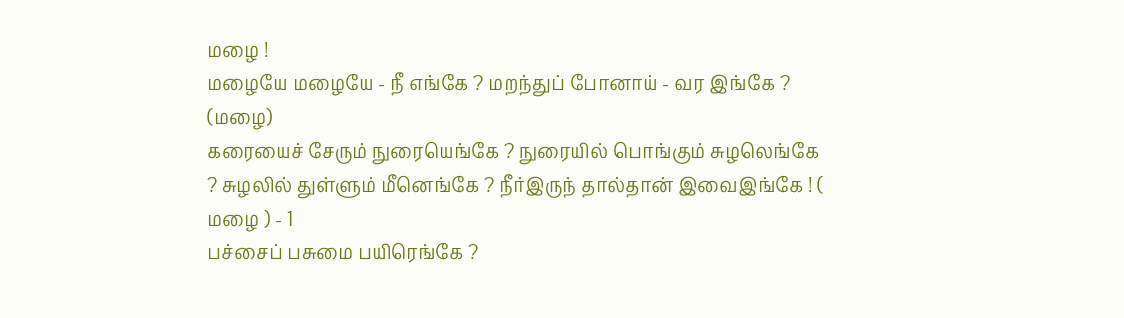மழை !
மழையே மழையே - நீ எங்கே ? மறந்துப் போனாய் - வர இங்கே ? (மழை)
கரையைச் சேரும் நுரையெங்கே ? நுரையில் பொங்கும் சுழலெங்கே ? சுழலில் துள்ளும் மீனெங்கே ? நீர்இருந் தால்தான் இவைஇங்கே ! ( மழை ) - 1
பச்சைப் பசுமை பயிரெங்கே ?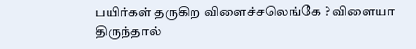பயிர்கள் தருகிற விளைச்சலெங்கே ? விளையா திருந்தால்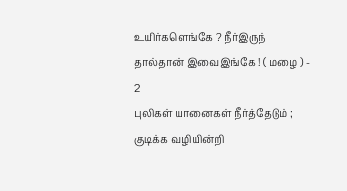உயிர்களெங்கே ? நீர்இருந் தால்தான் இவைஇங்கே ! ( மழை ) - 2
புலிகள் யானைகள் நீர்த்தேடும் ; குடிக்க வழியின்றி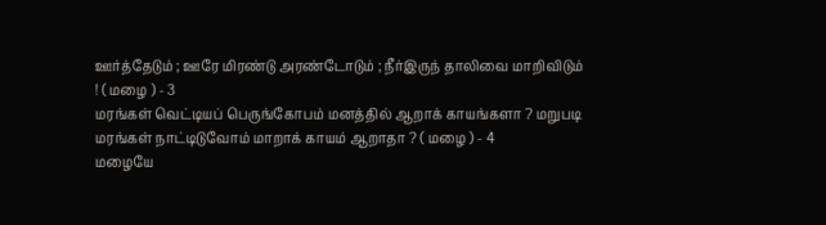ஊர்த்தேடும் ; ஊரே மிரண்டு அரண்டோடும் ; நீர்இருந் தாலிவை மாறிவிடும் ! ( மழை ) - 3
மரங்கள் வெட்டியப் பெருங்கோபம் மனத்தில் ஆறாக் காயங்களா ? மறுபடி மரங்கள் நாட்டிடுவோம் மாறாக் காயம் ஆறாதா ? ( மழை ) - 4
மழையே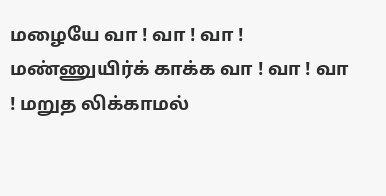மழையே வா ! வா ! வா ! மண்ணுயிர்க் காக்க வா ! வா ! வா ! மறுத லிக்காமல்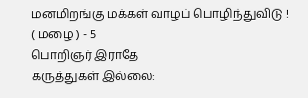மனமிறங்கு மக்கள் வாழப் பொழிந்துவிடு ! ( மழை ) - 5
பொறிஞர் இராதே
கருத்துகள் இல்லை: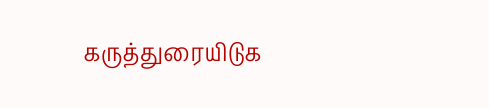கருத்துரையிடுக